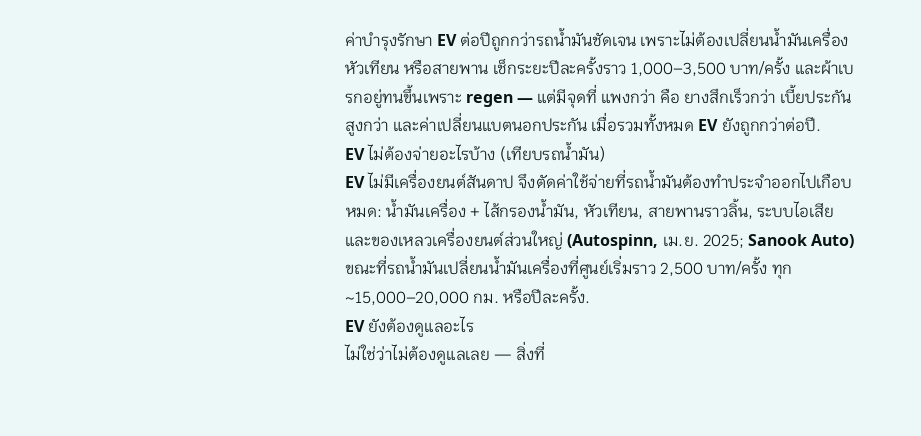ค่าบำรุงรักษา EV ต่อปีถูกกว่ารถน้ำมันชัดเจน เพราะไม่ต้องเปลี่ยนน้ำมันเครื่อง หัวเทียน หรือสายพาน เช็กระยะปีละครั้งราว 1,000–3,500 บาท/ครั้ง และผ้าเบรกอยู่ทนขึ้นเพราะ regen — แต่มีจุดที่ แพงกว่า คือ ยางสึกเร็วกว่า เบี้ยประกันสูงกว่า และค่าเปลี่ยนแบตนอกประกัน เมื่อรวมทั้งหมด EV ยังถูกกว่าต่อปี.
EV ไม่ต้องจ่ายอะไรบ้าง (เทียบรถน้ำมัน)
EV ไม่มีเครื่องยนต์สันดาป จึงตัดค่าใช้จ่ายที่รถน้ำมันต้องทำประจำออกไปเกือบหมด: น้ำมันเครื่อง + ไส้กรองน้ำมัน, หัวเทียน, สายพานราวลิ้น, ระบบไอเสีย และของเหลวเครื่องยนต์ส่วนใหญ่ (Autospinn, เม.ย. 2025; Sanook Auto) ขณะที่รถน้ำมันเปลี่ยนน้ำมันเครื่องที่ศูนย์เริ่มราว 2,500 บาท/ครั้ง ทุก ~15,000–20,000 กม. หรือปีละครั้ง.
EV ยังต้องดูแลอะไร
ไม่ใช่ว่าไม่ต้องดูแลเลย — สิ่งที่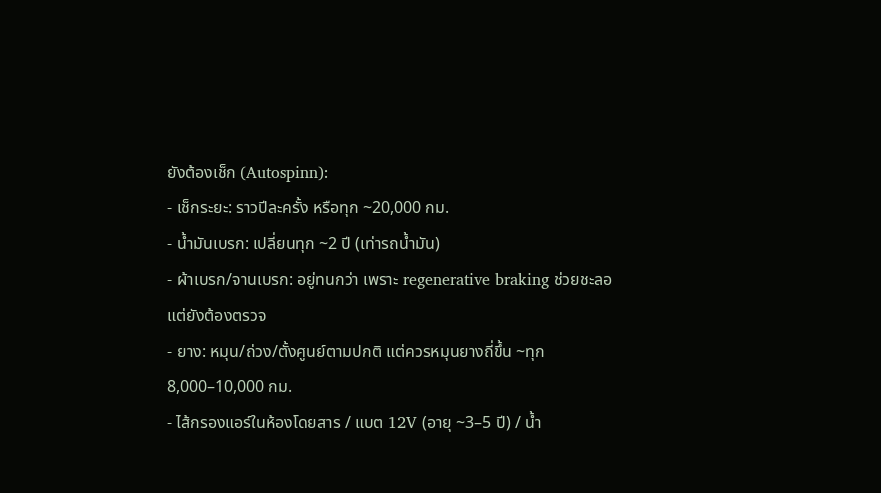ยังต้องเช็ก (Autospinn):
- เช็กระยะ: ราวปีละครั้ง หรือทุก ~20,000 กม.
- น้ำมันเบรก: เปลี่ยนทุก ~2 ปี (เท่ารถน้ำมัน)
- ผ้าเบรก/จานเบรก: อยู่ทนกว่า เพราะ regenerative braking ช่วยชะลอ แต่ยังต้องตรวจ
- ยาง: หมุน/ถ่วง/ตั้งศูนย์ตามปกติ แต่ควรหมุนยางถี่ขึ้น ~ทุก 8,000–10,000 กม.
- ไส้กรองแอร์ในห้องโดยสาร / แบต 12V (อายุ ~3–5 ปี) / น้ำ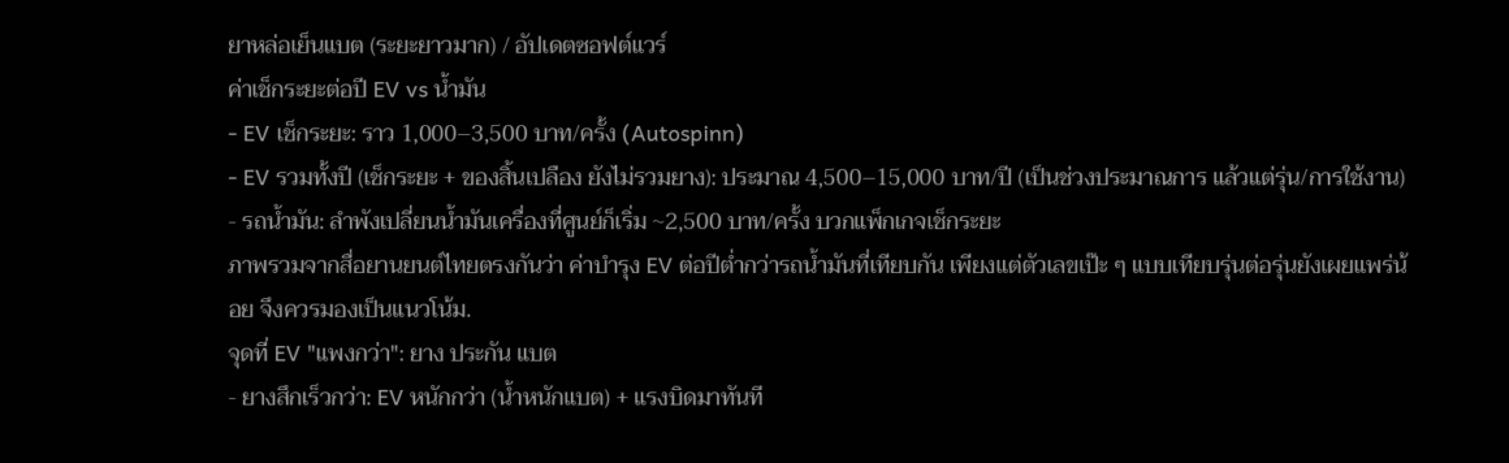ยาหล่อเย็นแบต (ระยะยาวมาก) / อัปเดตซอฟต์แวร์
ค่าเช็กระยะต่อปี EV vs น้ำมัน
- EV เช็กระยะ: ราว 1,000–3,500 บาท/ครั้ง (Autospinn)
- EV รวมทั้งปี (เช็กระยะ + ของสิ้นเปลือง ยังไม่รวมยาง): ประมาณ 4,500–15,000 บาท/ปี (เป็นช่วงประมาณการ แล้วแต่รุ่น/การใช้งาน)
- รถน้ำมัน: ลำพังเปลี่ยนน้ำมันเครื่องที่ศูนย์ก็เริ่ม ~2,500 บาท/ครั้ง บวกแพ็กเกจเช็กระยะ
ภาพรวมจากสื่อยานยนต์ไทยตรงกันว่า ค่าบำรุง EV ต่อปีต่ำกว่ารถน้ำมันที่เทียบกัน เพียงแต่ตัวเลขเป๊ะ ๆ แบบเทียบรุ่นต่อรุ่นยังเผยแพร่น้อย จึงควรมองเป็นแนวโน้ม.
จุดที่ EV "แพงกว่า": ยาง ประกัน แบต
- ยางสึกเร็วกว่า: EV หนักกว่า (น้ำหนักแบต) + แรงบิดมาทันที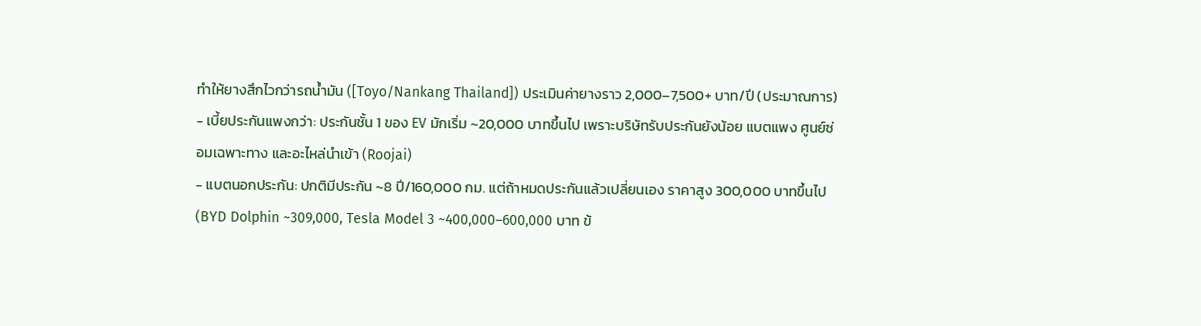ทำให้ยางสึกไวกว่ารถน้ำมัน ([Toyo/Nankang Thailand]) ประเมินค่ายางราว 2,000–7,500+ บาท/ปี (ประมาณการ)
- เบี้ยประกันแพงกว่า: ประกันชั้น 1 ของ EV มักเริ่ม ~20,000 บาทขึ้นไป เพราะบริษัทรับประกันยังน้อย แบตแพง ศูนย์ซ่อมเฉพาะทาง และอะไหล่นำเข้า (Roojai)
- แบตนอกประกัน: ปกติมีประกัน ~8 ปี/160,000 กม. แต่ถ้าหมดประกันแล้วเปลี่ยนเอง ราคาสูง 300,000 บาทขึ้นไป (BYD Dolphin ~309,000, Tesla Model 3 ~400,000–600,000 บาท ข้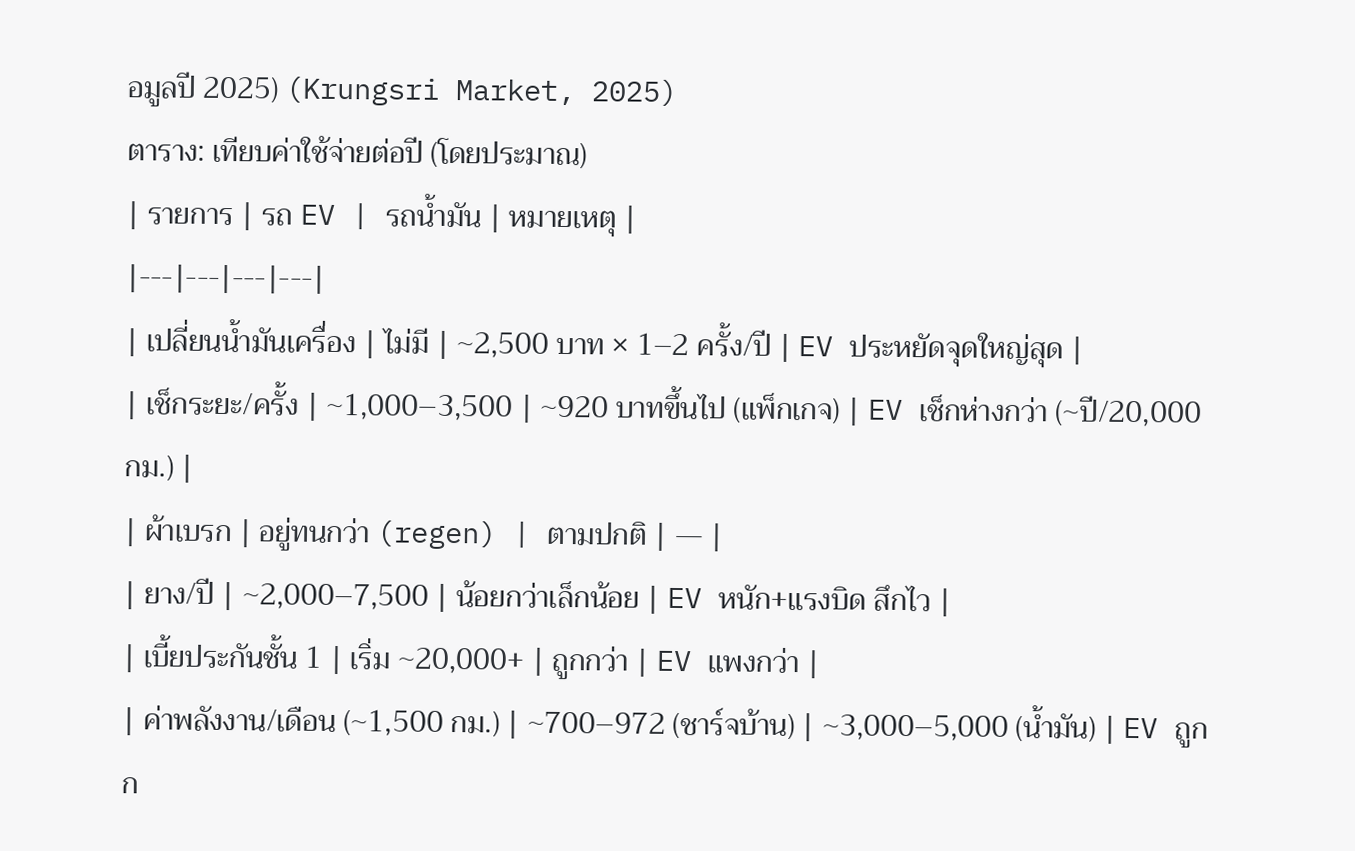อมูลปี 2025) (Krungsri Market, 2025)
ตาราง: เทียบค่าใช้จ่ายต่อปี (โดยประมาณ)
| รายการ | รถ EV | รถน้ำมัน | หมายเหตุ |
|---|---|---|---|
| เปลี่ยนน้ำมันเครื่อง | ไม่มี | ~2,500 บาท × 1–2 ครั้ง/ปี | EV ประหยัดจุดใหญ่สุด |
| เช็กระยะ/ครั้ง | ~1,000–3,500 | ~920 บาทขึ้นไป (แพ็กเกจ) | EV เช็กห่างกว่า (~ปี/20,000 กม.) |
| ผ้าเบรก | อยู่ทนกว่า (regen) | ตามปกติ | — |
| ยาง/ปี | ~2,000–7,500 | น้อยกว่าเล็กน้อย | EV หนัก+แรงบิด สึกไว |
| เบี้ยประกันชั้น 1 | เริ่ม ~20,000+ | ถูกกว่า | EV แพงกว่า |
| ค่าพลังงาน/เดือน (~1,500 กม.) | ~700–972 (ชาร์จบ้าน) | ~3,000–5,000 (น้ำมัน) | EV ถูกก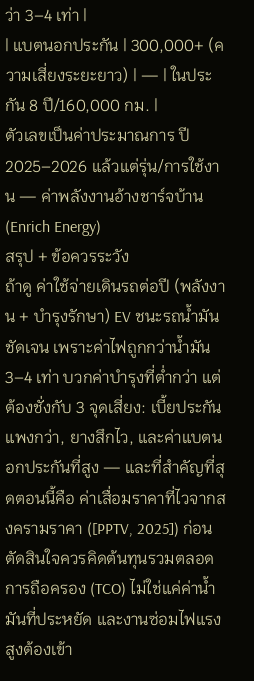ว่า 3–4 เท่า |
| แบตนอกประกัน | 300,000+ (ความเสี่ยงระยะยาว) | — | ในประกัน 8 ปี/160,000 กม. |
ตัวเลขเป็นค่าประมาณการ ปี 2025–2026 แล้วแต่รุ่น/การใช้งาน — ค่าพลังงานอ้างชาร์จบ้าน (Enrich Energy)
สรุป + ข้อควรระวัง
ถ้าดู ค่าใช้จ่ายเดินรถต่อปี (พลังงาน + บำรุงรักษา) EV ชนะรถน้ำมันชัดเจน เพราะค่าไฟถูกกว่าน้ำมัน 3–4 เท่า บวกค่าบำรุงที่ต่ำกว่า แต่ต้องชั่งกับ 3 จุดเสี่ยง: เบี้ยประกันแพงกว่า, ยางสึกไว, และค่าแบตนอกประกันที่สูง — และที่สำคัญที่สุดตอนนี้คือ ค่าเสื่อมราคาที่ไวจากสงครามราคา ([PPTV, 2025]) ก่อนตัดสินใจควรคิดต้นทุนรวมตลอดการถือครอง (TCO) ไม่ใช่แค่ค่าน้ำมันที่ประหยัด และงานซ่อมไฟแรงสูงต้องเข้า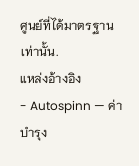ศูนย์ที่ได้มาตรฐานเท่านั้น.
แหล่งอ้างอิง
- Autospinn — ค่าบำรุง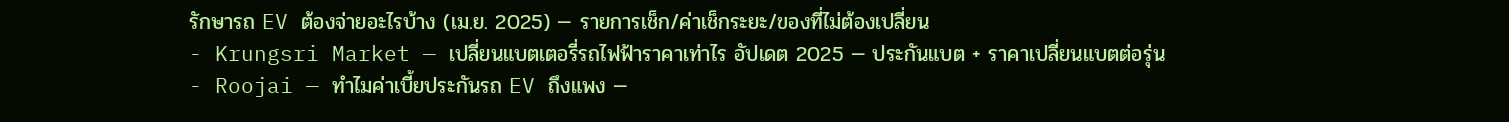รักษารถ EV ต้องจ่ายอะไรบ้าง (เม.ย. 2025) — รายการเช็ก/ค่าเช็กระยะ/ของที่ไม่ต้องเปลี่ยน
- Krungsri Market — เปลี่ยนแบตเตอรี่รถไฟฟ้าราคาเท่าไร อัปเดต 2025 — ประกันแบต + ราคาเปลี่ยนแบตต่อรุ่น
- Roojai — ทำไมค่าเบี้ยประกันรถ EV ถึงแพง —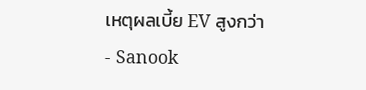เหตุผลเบี้ย EV สูงกว่า
- Sanook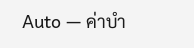Auto — ค่าบำ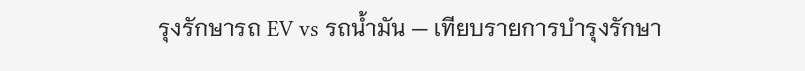รุงรักษารถ EV vs รถน้ำมัน — เทียบรายการบำรุงรักษา